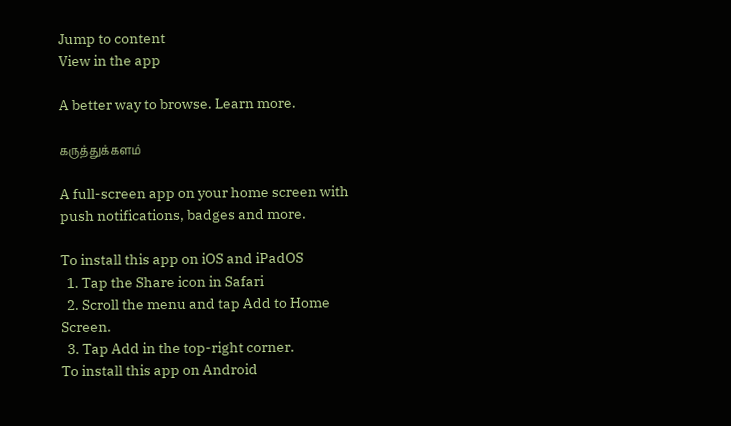Jump to content
View in the app

A better way to browse. Learn more.

கருத்துக்களம்

A full-screen app on your home screen with push notifications, badges and more.

To install this app on iOS and iPadOS
  1. Tap the Share icon in Safari
  2. Scroll the menu and tap Add to Home Screen.
  3. Tap Add in the top-right corner.
To install this app on Android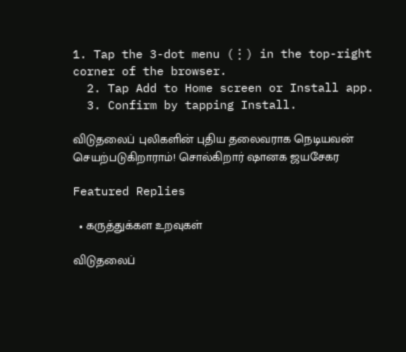1. Tap the 3-dot menu (⋮) in the top-right corner of the browser.
  2. Tap Add to Home screen or Install app.
  3. Confirm by tapping Install.

விடுதலைப் புலிகளின் புதிய தலைவராக நெடியவன் செயற்படுகிறாராம்! சொல்கிறார் ஷானக ஜயசேகர

Featured Replies

  • கருத்துக்கள உறவுகள்

விடுதலைப்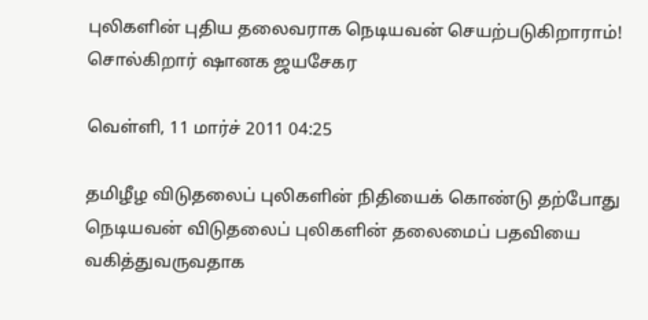புலிகளின் புதிய தலைவராக நெடியவன் செயற்படுகிறாராம்! சொல்கிறார் ஷானக ஜயசேகர

வெள்ளி, 11 மார்ச் 2011 04:25

தமிழீழ விடுதலைப் புலிகளின் நிதியைக் கொண்டு தற்போது நெடியவன் விடுதலைப் புலிகளின் தலைமைப் பதவியை வகித்துவருவதாக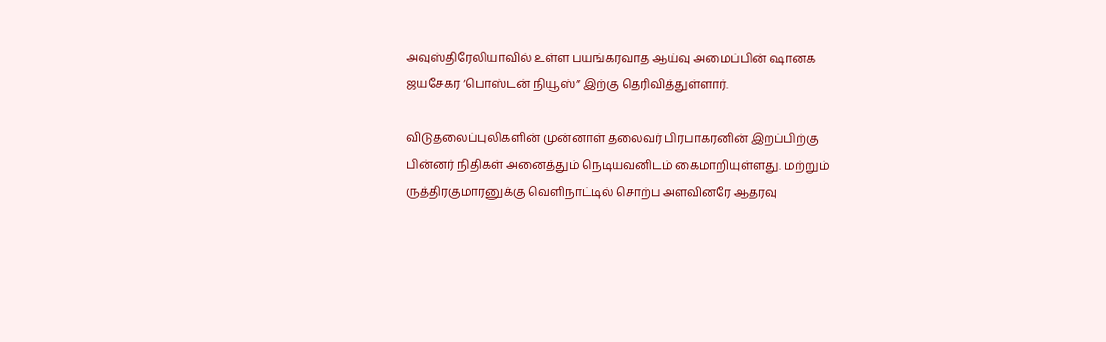அவுஸ்திரேலியாவில் உள்ள பயங்கரவாத ஆய்வு அமைப்பின் ஷானக ஜயசேகர ‘பொஸ்டன் நியூஸ்” இற்கு தெரிவித்துள்ளார்.

விடுதலைப்புலிகளின் முன்னாள் தலைவர் பிரபாகரனின் இறப்பிற்கு பின்னர் நிதிகள் அனைத்தும் நெடியவனிடம் கைமாறியுள்ளது. மற்றும் ருத்திரகுமாரனுக்கு வெளிநாட்டில் சொற்ப அளவினரே ஆதரவு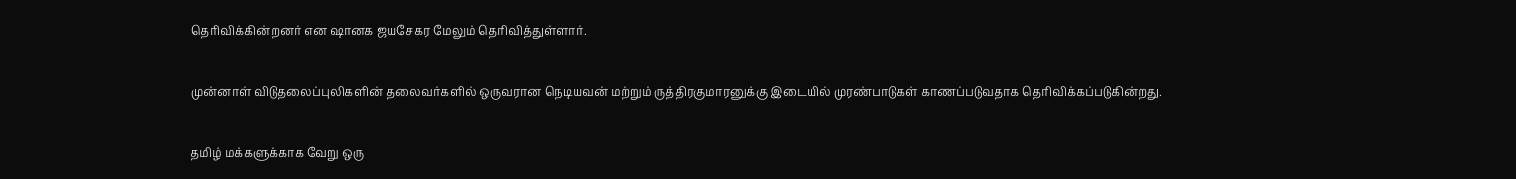தெரிவிக்கின்றனர் என ஷானக ஜயசேகர மேலும் தெரிவித்துள்ளார்.

முன்னாள் விடுதலைப்புலிகளின் தலைவர்களில் ஒருவரான நெடியவன் மற்றும் ருத்திரகுமாரனுக்கு இடையில் முரண்பாடுகள் காணப்படுவதாக தெரிவிக்கப்படுகின்றது.

தமிழ் மக்களுக்காக வேறு ஒரு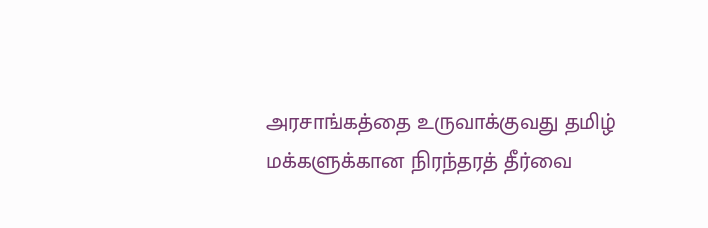அரசாங்கத்தை உருவாக்குவது தமிழ் மக்களுக்கான நிரந்தரத் தீர்வை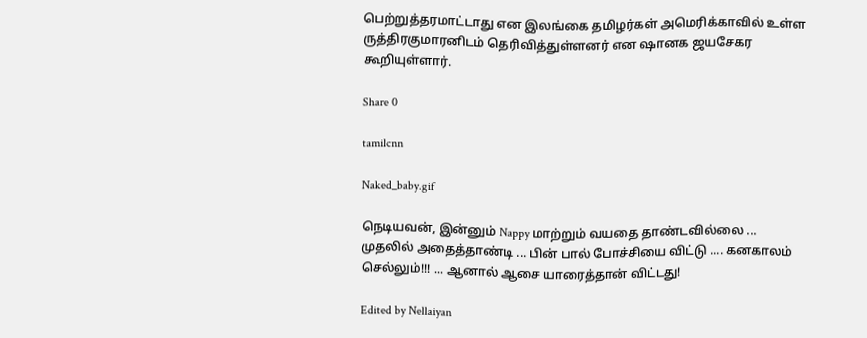பெற்றுத்தரமாட்டாது என இலங்கை தமிழர்கள் அமெரிக்காவில் உள்ள ருத்திரகுமாரனிடம் தெரிவித்துள்ளனர் என ஷானக ஜயசேகர கூறியுள்ளார்.

Share 0

tamilcnn

Naked_baby.gif

நெடியவன், இன்னும் Nappy மாற்றும் வயதை தாண்டவில்லை ... முதலில் அதைத்தாண்டி ... பின் பால் போச்சியை விட்டு .... கனகாலம் செல்லும்!!! ... ஆனால் ஆசை யாரைத்தான் விட்டது!

Edited by Nellaiyan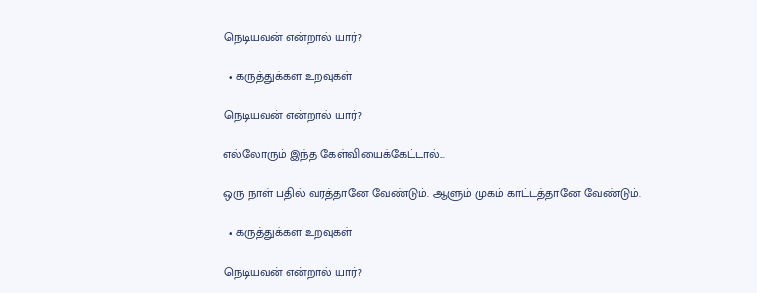நெடியவன் என்றால் யார்?

  • கருத்துக்கள உறவுகள்

நெடியவன் என்றால் யார்?

எல்லோரும் இந்த கேள்வியைக்கேட்டால்...

ஒரு நாள் பதில் வரத்தானே வேண்டும். ஆளும் முகம் காட்டத்தானே வேண்டும்.

  • கருத்துக்கள உறவுகள்

நெடியவன் என்றால் யார்?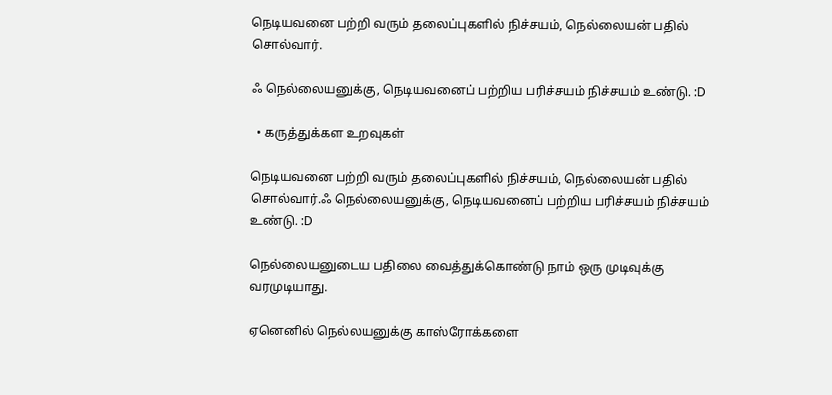நெடியவனை பற்றி வரும் தலைப்புகளில் நிச்சயம், நெல்லையன் பதில் சொல்வார்.

ஃ நெல்லையனுக்கு, நெடியவனைப் பற்றிய பரிச்சயம் நிச்சயம் உண்டு. :D

  • கருத்துக்கள உறவுகள்

நெடியவனை பற்றி வரும் தலைப்புகளில் நிச்சயம், நெல்லையன் பதில் சொல்வார்.ஃ நெல்லையனுக்கு, நெடியவனைப் பற்றிய பரிச்சயம் நிச்சயம் உண்டு. :D

நெல்லையனுடைய பதிலை வைத்துக்கொண்டு நாம் ஒரு முடிவுக்கு வரமுடியாது.

ஏனெனில் நெல்லயனுக்கு காஸ்ரோக்களை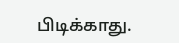பிடிக்காது.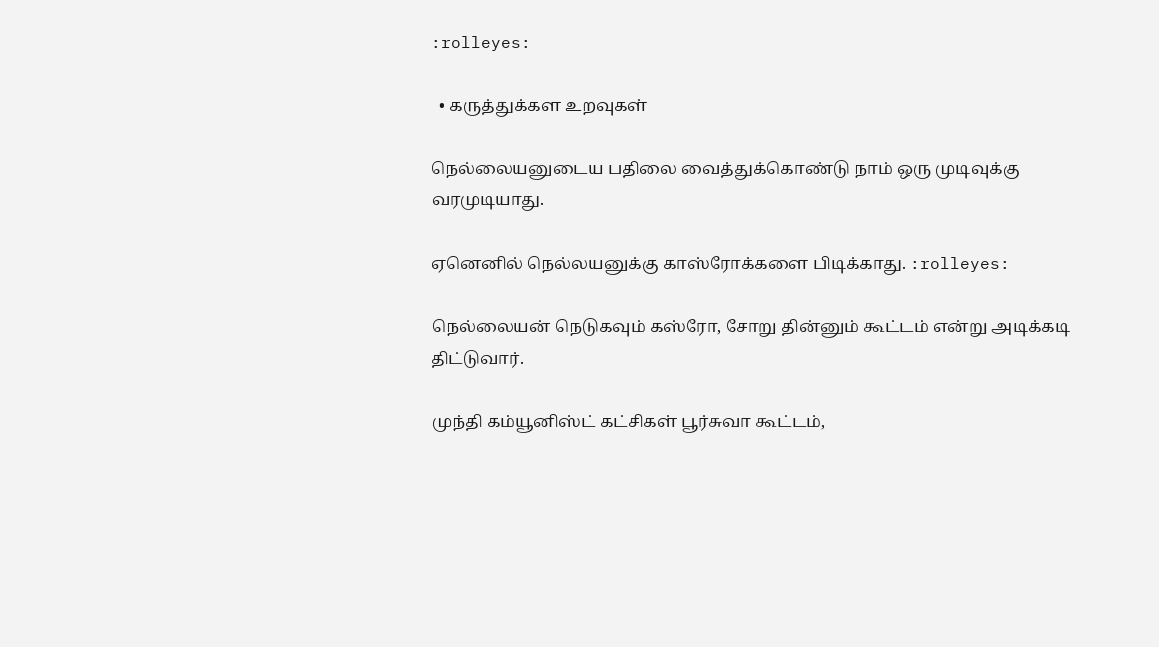:rolleyes:

  • கருத்துக்கள உறவுகள்

நெல்லையனுடைய பதிலை வைத்துக்கொண்டு நாம் ஒரு முடிவுக்கு வரமுடியாது.

ஏனெனில் நெல்லயனுக்கு காஸ்ரோக்களை பிடிக்காது. :rolleyes:

நெல்லையன் நெடுகவும் கஸ்ரோ, சோறு தின்னும் கூட்டம் என்று அடிக்கடி திட்டுவார்.

முந்தி கம்யூனிஸ்ட் கட்சிகள் பூர்சுவா கூட்டம்,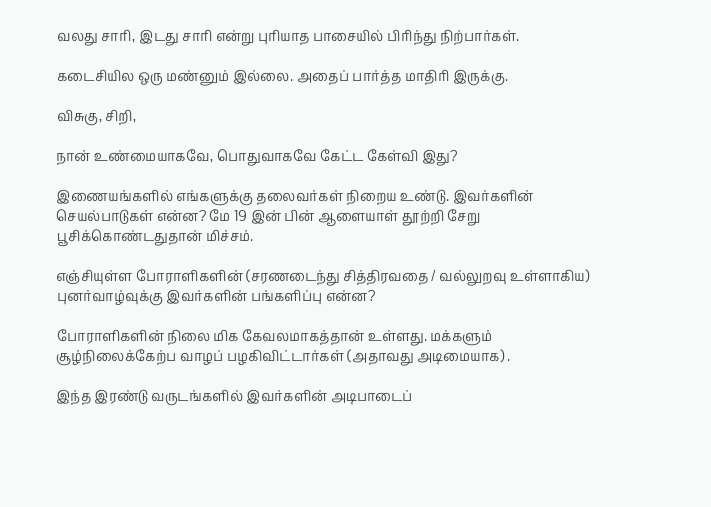வலது சாரி, இடது சாரி என்று புரியாத பாசையில் பிரிந்து நிற்பார்கள்.

கடைசியில ஒரு மண்னும் இல்லை. அதைப் பார்த்த மாதிரி இருக்கு.

விசுகு, சிறி,

நான் உண்மையாகவே, பொதுவாகவே கேட்ட கேள்வி இது?

இணையங்களில் எங்களுக்கு தலைவர்கள் நிறைய உண்டு. இவர்களின் செயல்பாடுகள் என்ன? மே 19 இன் பின் ஆளையாள் தூற்றி சேறு பூசிக்கொண்டதுதான் மிச்சம்.

எஞ்சியுள்ள போராளிகளின் (சரணடைந்து சித்திரவதை / வல்லுறவு உள்ளாகிய) புனர்வாழ்வுக்கு இவர்களின் பங்களிப்பு என்ன?

போராளிகளின் நிலை மிக கேவலமாகத்தான் உள்ளது. மக்களும் சூழ்நிலைக்கேற்ப வாழப் பழகிவிட்டார்கள் (அதாவது அடிமையாக) .

இந்த இரண்டு வருடங்களில் இவர்களின் அடிபாடைப்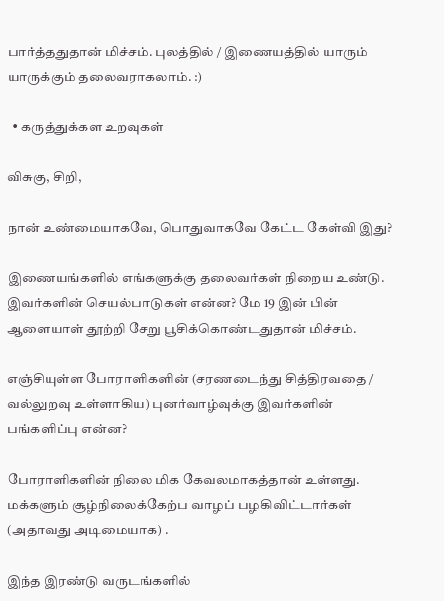பார்த்ததுதான் மிச்சம். புலத்தில் / இணையத்தில் யாரும் யாருக்கும் தலைவராகலாம். :)

  • கருத்துக்கள உறவுகள்

விசுகு, சிறி,

நான் உண்மையாகவே, பொதுவாகவே கேட்ட கேள்வி இது?

இணையங்களில் எங்களுக்கு தலைவர்கள் நிறைய உண்டு. இவர்களின் செயல்பாடுகள் என்ன? மே 19 இன் பின் ஆளையாள் தூற்றி சேறு பூசிக்கொண்டதுதான் மிச்சம்.

எஞ்சியுள்ள போராளிகளின் (சரணடைந்து சித்திரவதை / வல்லுறவு உள்ளாகிய) புனர்வாழ்வுக்கு இவர்களின் பங்களிப்பு என்ன?

போராளிகளின் நிலை மிக கேவலமாகத்தான் உள்ளது. மக்களும் சூழ்நிலைக்கேற்ப வாழப் பழகிவிட்டார்கள் (அதாவது அடிமையாக) .

இந்த இரண்டு வருடங்களில்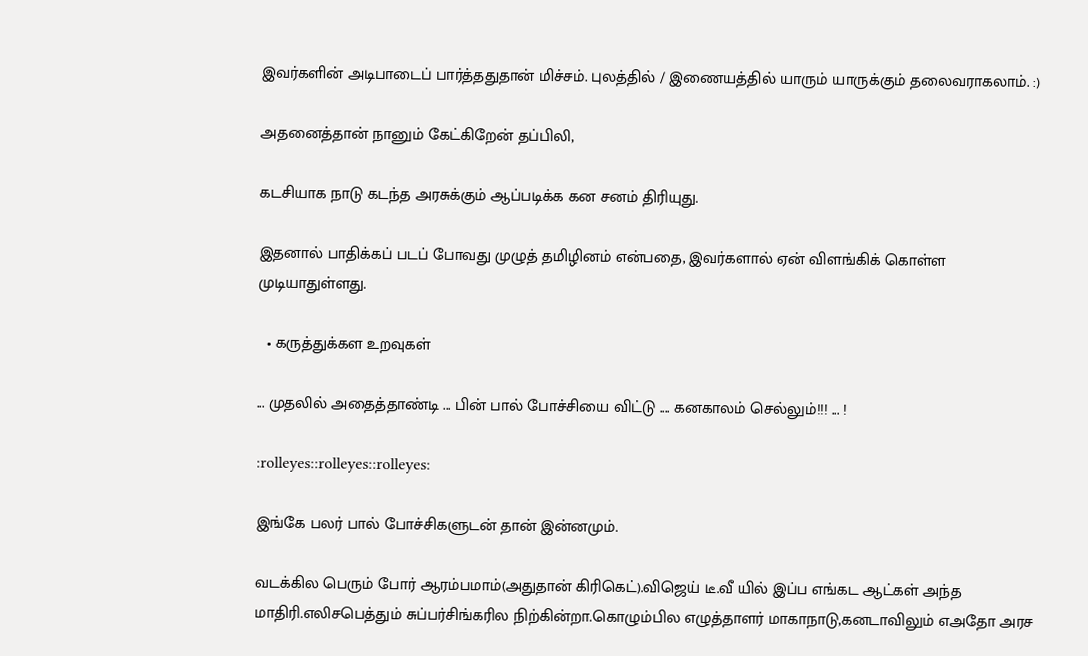இவர்களின் அடிபாடைப் பார்த்ததுதான் மிச்சம். புலத்தில் / இணையத்தில் யாரும் யாருக்கும் தலைவராகலாம். :)

அதனைத்தான் நானும் கேட்கிறேன் தப்பிலி,

கடசியாக நாடு கடந்த அரசுக்கும் ஆப்படிக்க கன சனம் திரியுது.

இதனால் பாதிக்கப் படப் போவது முழுத் தமிழினம் என்பதை, இவர்களால் ஏன் விளங்கிக் கொள்ள முடியாதுள்ளது.

  • கருத்துக்கள உறவுகள்

... முதலில் அதைத்தாண்டி ... பின் பால் போச்சியை விட்டு .... கனகாலம் செல்லும்!!! ... !

:rolleyes::rolleyes::rolleyes:

இங்கே பலர் பால் போச்சிகளுடன் தான் இன்னமும்.

வடக்கில பெரும் போர் ஆரம்பமாம்(அதுதான் கிரிகெட்).விஜெய் டீ.வீ யில் இப்ப எங்கட ஆட்கள் அந்த மாதிரி.எலிசபெத்தும் சுப்பர்சிங்கரில நிற்கின்றா.கொழும்பில எழுத்தாளர் மாகாநாடு,கனடாவிலும் எஅதோ அரச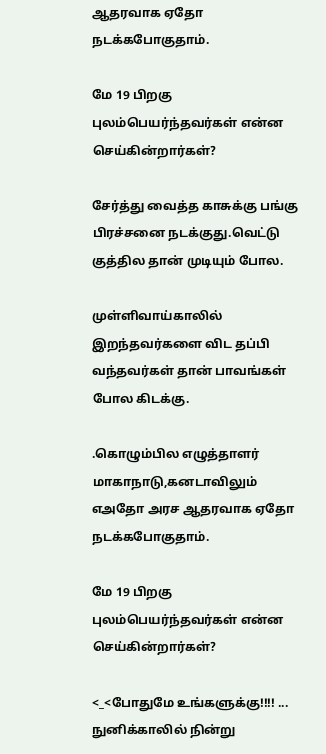ஆதரவாக ஏதோ நடக்கபோகுதாம்.

மே 19 பிறகு புலம்பெயர்ந்தவர்கள் என்ன செய்கின்றார்கள்?

சேர்த்து வைத்த காசுக்கு பங்கு பிரச்சனை நடக்குது.வெட்டு குத்தில தான் முடியும் போல.

முள்ளிவாய்காலில் இறந்தவர்களை விட தப்பி வந்தவர்கள் தான் பாவங்கள் போல கிடக்கு.

.கொழும்பில எழுத்தாளர் மாகாநாடு,கனடாவிலும் எஅதோ அரச ஆதரவாக ஏதோ நடக்கபோகுதாம்.

மே 19 பிறகு புலம்பெயர்ந்தவர்கள் என்ன செய்கின்றார்கள்?

<_<போதுமே உங்களுக்கு!!!! ... நுனிக்காலில் நின்று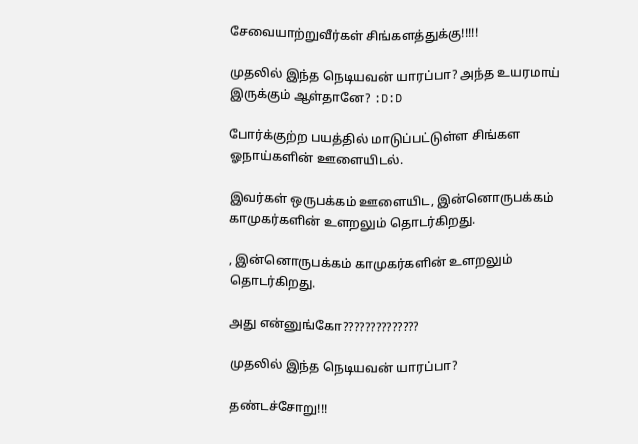சேவையாற்றுவீர்கள் சிங்களத்துக்கு!!!!!

முதலில் இந்த நெடியவன் யாரப்பா? அந்த உயரமாய் இருக்கும் ஆள்தானே? :D:D

போர்க்குற்ற பயத்தில் மாடுப்பட்டுள்ள சிங்கள ஓநாய்களின் ஊளையிடல்.

இவர்கள் ஒருபக்கம் ஊளையிட, இன்னொருபக்கம் காமுகர்களின் உளறலும் தொடர்கிறது.

, இன்னொருபக்கம் காமுகர்களின் உளறலும் தொடர்கிறது.

அது என்னுங்கோ??????????????

முதலில் இந்த நெடியவன் யாரப்பா?

தண்டச்சோறு!!!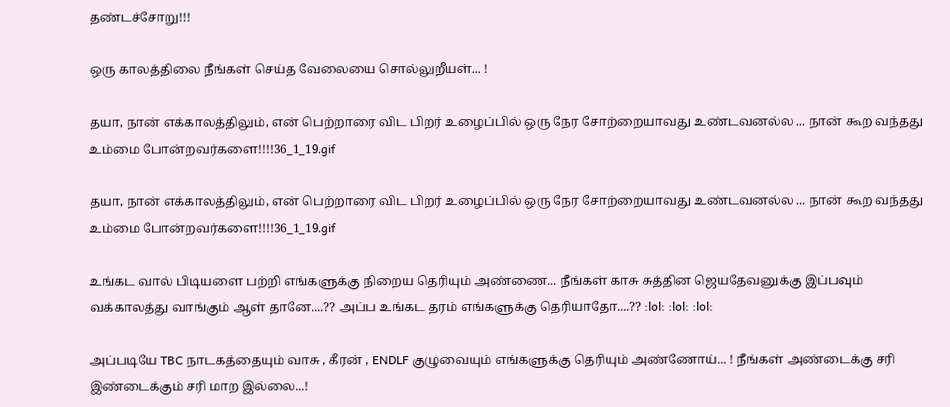தண்டச்சோறு!!!

ஒரு காலத்திலை நீங்கள் செய்த வேலையை சொல்லுறீயள்... !

தயா, நான் எக்காலத்திலும், என் பெற்றாரை விட பிறர் உழைப்பில் ஒரு நேர சோற்றையாவது உண்டவனல்ல ... நான் கூற வந்தது உம்மை போன்றவர்களை!!!!36_1_19.gif

தயா, நான் எக்காலத்திலும், என் பெற்றாரை விட பிறர் உழைப்பில் ஒரு நேர சோற்றையாவது உண்டவனல்ல ... நான் கூற வந்தது உம்மை போன்றவர்களை!!!!36_1_19.gif

உங்கட வால் பிடியளை பற்றி எங்களுக்கு நிறைய தெரியும் அண்ணை... நீங்கள் காசு சுத்தின ஜெயதேவனுக்கு இப்பவும் வக்காலத்து வாங்கும் ஆள் தானே....?? அப்ப உங்கட தரம் எங்களுக்கு தெரியாதோ....?? :lol: :lol: :lol:

அப்படியே TBC நாடகத்தையும் வாசு , கீரன் , ENDLF குழுவையும் எங்களுக்கு தெரியும் அண்ணோய்... ! நீங்கள் அண்டைக்கு சரி இண்டைக்கும் சரி மாற இல்லை...!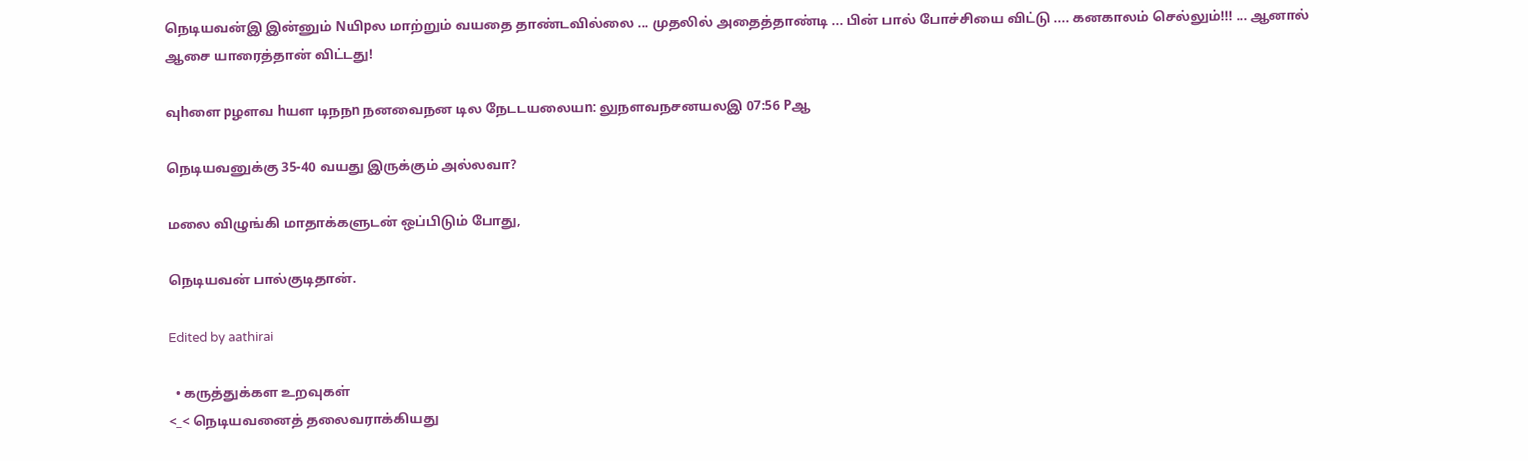நெடியவன்இ இன்னும் Nயிpல மாற்றும் வயதை தாண்டவில்லை ... முதலில் அதைத்தாண்டி ... பின் பால் போச்சியை விட்டு .... கனகாலம் செல்லும்!!! ... ஆனால் ஆசை யாரைத்தான் விட்டது!

வுhளை pழளவ hயள டிநநn நனவைநன டில நேடடயலையn: லுநளவநசனயலஇ 07:56 Pஆ

நெடியவனுக்கு 35-40 வயது இருக்கும் அல்லவா?

மலை விழுங்கி மாதாக்களுடன் ஒப்பிடும் போது,

நெடியவன் பால்குடிதான்.

Edited by aathirai

  • கருத்துக்கள உறவுகள்
<_< நெடியவனைத் தலைவராக்கியது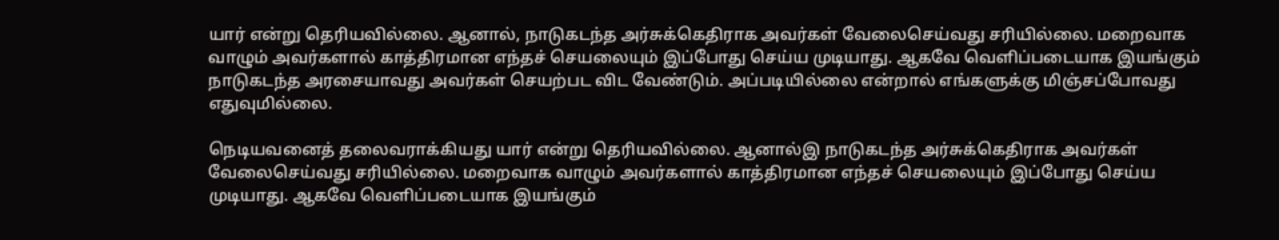யார் என்று தெரியவில்லை. ஆனால், நாடுகடந்த அர்சுக்கெதிராக அவர்கள் வேலைசெய்வது சரியில்லை. மறைவாக வாழும் அவர்களால் காத்திரமான எந்தச் செயலையும் இப்போது செய்ய முடியாது. ஆகவே வெளிப்படையாக இயங்கும் நாடுகடந்த அரசையாவது அவர்கள் செயற்பட விட வேண்டும். அப்படியில்லை என்றால் எங்களுக்கு மிஞ்சப்போவது எதுவுமில்லை.

நெடியவனைத் தலைவராக்கியது யார் என்று தெரியவில்லை. ஆனால்இ நாடுகடந்த அர்சுக்கெதிராக அவர்கள் வேலைசெய்வது சரியில்லை. மறைவாக வாழும் அவர்களால் காத்திரமான எந்தச் செயலையும் இப்போது செய்ய முடியாது. ஆகவே வெளிப்படையாக இயங்கும்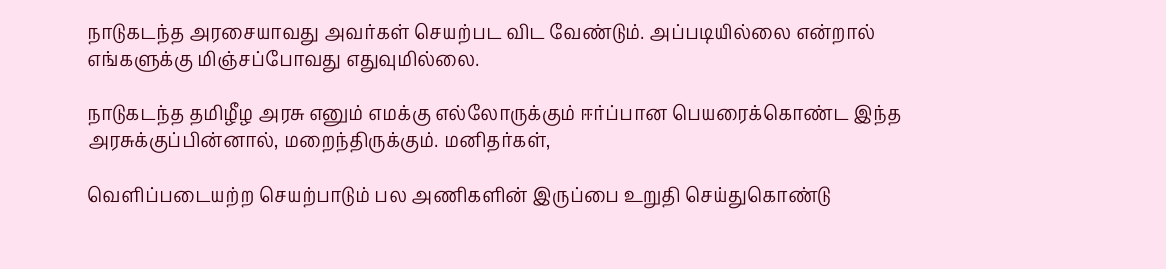நாடுகடந்த அரசையாவது அவர்கள் செயற்பட விட வேண்டும். அப்படியில்லை என்றால் எங்களுக்கு மிஞ்சப்போவது எதுவுமில்லை.

நாடுகடந்த தமிழீழ அரசு எனும் எமக்கு எல்லோருக்கும் ஈர்ப்பான பெயரைக்கொண்ட இந்த அரசுக்குப்பின்னால், மறைந்திருக்கும். மனிதர்கள்,

வெளிப்படையற்ற செயற்பாடும் பல அணிகளின் இருப்பை உறுதி செய்துகொண்டு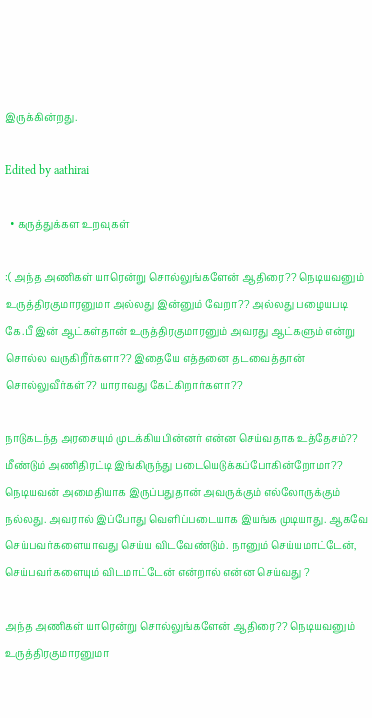இருக்கின்றது.

Edited by aathirai

  • கருத்துக்கள உறவுகள்

:( அந்த அணிகள் யாரென்று சொல்லுங்களேன் ஆதிரை?? நெடியவனும் உருத்திரகுமாரனுமா அல்லது இன்னும் வேறா?? அல்லது பழையபடி கே.பீ இன் ஆட்கள்தான் உருத்திரகுமாரனும் அவரது ஆட்களும் என்று சொல்ல வருகிறீர்களா?? இதையே எத்தனை தடவைத்தான் சொல்லுவீர்கள்?? யாராவது கேட்கிறார்களா??

நாடுகடந்த அரசையும் முடக்கியபின்னர் என்ன செய்வதாக உத்தேசம்?? மீண்டும் அணிதிரட்டி இங்கிருந்து படையெடுக்கப்போகின்றோமா?? நெடியவன் அமைதியாக இருப்பதுதான் அவருக்கும் எல்லோருக்கும் நல்லது. அவரால் இப்போது வெளிப்படையாக இயங்க முடியாது. ஆகவே செய்பவர்களையாவது செய்ய விடவேண்டும். நானும் செய்யமாட்டேன், செய்பவர்களையும் விடமாட்டேன் என்றால் என்ன செய்வது ?

அந்த அணிகள் யாரென்று சொல்லுங்களேன் ஆதிரை?? நெடியவனும் உருத்திரகுமாரனுமா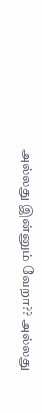அல்லது இன்னும் வேறா?? அல்லது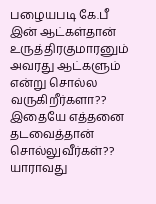பழையபடி கே.பீ இன் ஆட்கள்தான் உருத்திரகுமாரனும் அவரது ஆட்களும் என்று சொல்ல வருகிறீர்களா?? இதையே எத்தனை தடவைத்தான் சொல்லுவீர்கள்?? யாராவது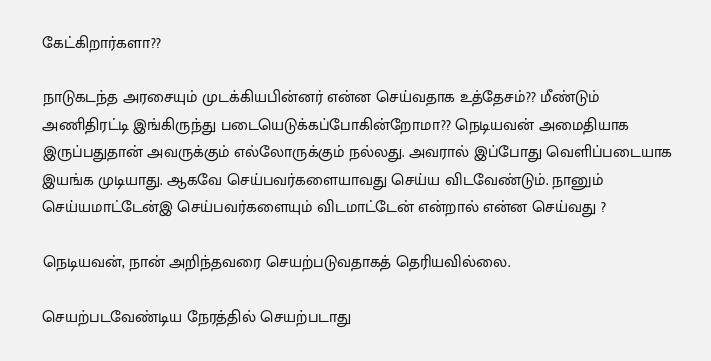கேட்கிறார்களா??

நாடுகடந்த அரசையும் முடக்கியபின்னர் என்ன செய்வதாக உத்தேசம்?? மீண்டும் அணிதிரட்டி இங்கிருந்து படையெடுக்கப்போகின்றோமா?? நெடியவன் அமைதியாக இருப்பதுதான் அவருக்கும் எல்லோருக்கும் நல்லது. அவரால் இப்போது வெளிப்படையாக இயங்க முடியாது. ஆகவே செய்பவர்களையாவது செய்ய விடவேண்டும். நானும் செய்யமாட்டேன்இ செய்பவர்களையும் விடமாட்டேன் என்றால் என்ன செய்வது ?

நெடியவன், நான் அறிந்தவரை செயற்படுவதாகத் தெரியவில்லை.

செயற்படவேண்டிய நேரத்தில் செயற்படாது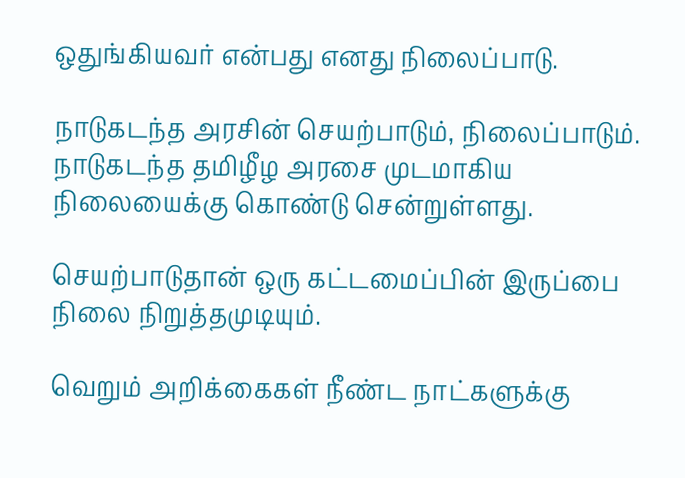ஒதுங்கியவர் என்பது எனது நிலைப்பாடு.

நாடுகடந்த அரசின் செயற்பாடும், நிலைப்பாடும். நாடுகடந்த தமிழீழ அரசை முடமாகிய நிலையைக்கு கொண்டு சென்றுள்ளது.

செயற்பாடுதான் ஒரு கட்டமைப்பின் இருப்பை நிலை நிறுத்தமுடியும்.

வெறும் அறிக்கைகள் நீண்ட நாட்களுக்கு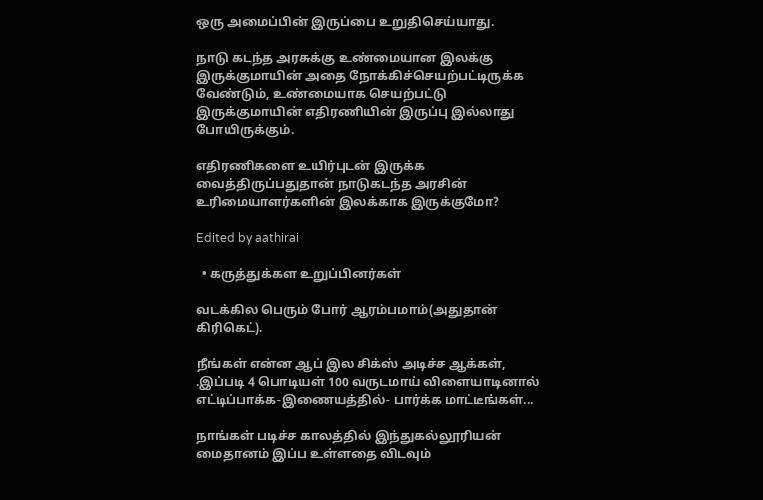ஒரு அமைப்பின் இருப்பை உறுதிசெய்யாது.

நாடு கடந்த அரசுக்கு உண்மையான இலக்கு இருக்குமாயின் அதை நோக்கிச்செயற்பட்டிருக்க வேண்டும், உண்மையாக செயற்பட்டு இருக்குமாயின் எதிரணியின் இருப்பு இல்லாது போயிருக்கும்.

எதிரணிகளை உயிர்புடன் இருக்க வைத்திருப்பதுதான் நாடுகடந்த அரசின் உரிமையாளர்களின் இலக்காக இருக்குமோ?

Edited by aathirai

  • கருத்துக்கள உறுப்பினர்கள்

வடக்கில பெரும் போர் ஆரம்பமாம்(அதுதான் கிரிகெட்).

நீங்கள் என்ன ஆப் இல சிக்ஸ் அடிச்ச ஆக்கள், .இப்படி 4 பொடியள் 100 வருடமாய் விளையாடினால் எட்டிப்பாக்க-இணையத்தில்- பார்க்க மாட்டீங்கள்...

நாங்கள் படிச்ச காலத்தில் இந்துகல்லூரியன் மைதானம் இப்ப உள்ளதை விடவும்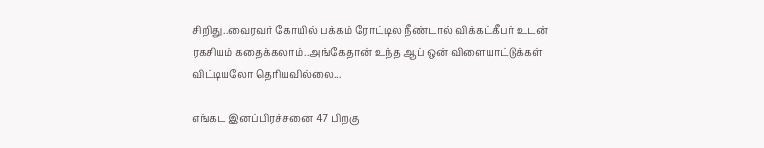சிறிது..வைரவர் கோயில் பக்கம் ரோட்டில நீண்டால் விக்கட்கீபர் உடன் ரகசியம் கதைக்கலாம்..அங்கேதான் உந்த ஆப் ஒன் விளையாட்டுக்கள் விட்டியலோ தெரியவில்லை...

எங்கட இனப்பிரச்சனை 47 பிறகு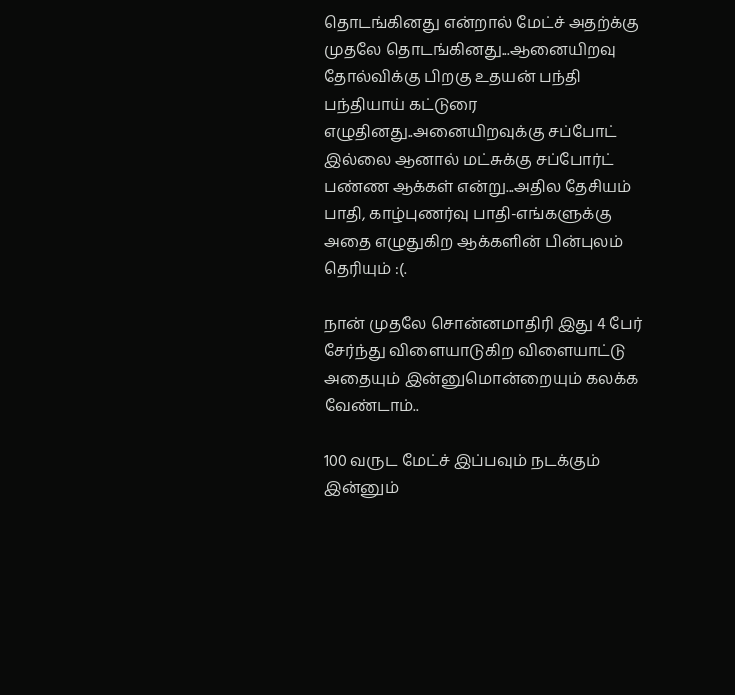தொடங்கினது என்றால் மேட்ச் அதற்க்கு முதலே தொடங்கினது...ஆனையிறவு தோல்விக்கு பிறகு உதயன் பந்தி பந்தியாய் கட்டுரை எழுதினது..அனையிறவுக்கு சப்போட் இல்லை ஆனால் மட்சுக்கு சப்போர்ட் பண்ண ஆக்கள் என்று...அதில தேசியம் பாதி, காழ்புணர்வு பாதி-எங்களுக்கு அதை எழுதுகிற ஆக்களின் பின்புலம் தெரியும் :(.

நான் முதலே சொன்னமாதிரி இது 4 பேர் சேர்ந்து விளையாடுகிற விளையாட்டு அதையும் இன்னுமொன்றையும் கலக்க வேண்டாம்..

100 வருட மேட்ச் இப்பவும் நடக்கும் இன்னும்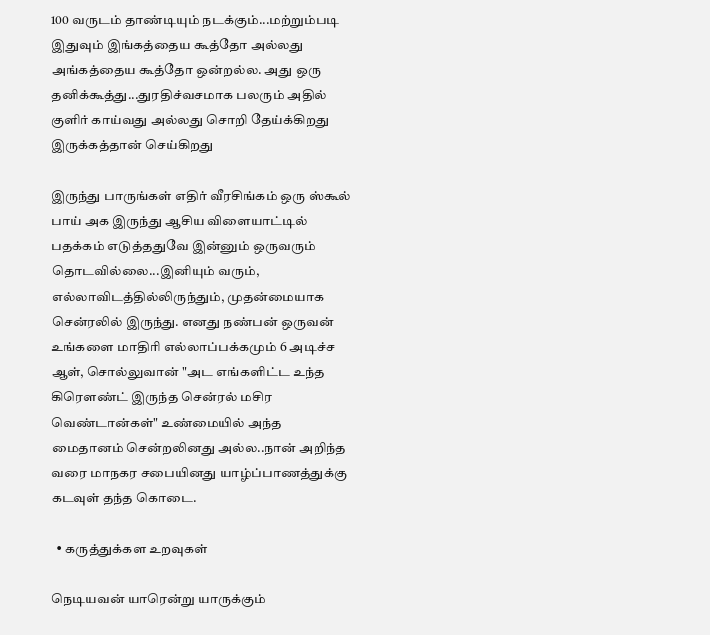100 வருடம் தாண்டியும் நடக்கும்...மற்றும்படி இதுவும் இங்கத்தைய கூத்தோ அல்லது அங்கத்தைய கூத்தோ ஒன்றல்ல. அது ஒரு தனிக்கூத்து...துரதிச்வசமாக பலரும் அதில் குளிர் காய்வது அல்லது சொறி தேய்க்கிறது இருக்கத்தான் செய்கிறது

இருந்து பாருங்கள் எதிர் வீரசிங்கம் ஒரு ஸ்கூல் பாய் அக இருந்து ஆசிய விளையாட்டில் பதக்கம் எடுத்ததுவே இன்னும் ஒருவரும் தொடவில்லை...இனியும் வரும், எல்லாவிடத்தில்லிருந்தும், முதன்மையாக சென்ரலில் இருந்து. எனது நண்பன் ஒருவன் உங்களை மாதிரி எல்லாப்பக்கமும் 6 அடிச்ச ஆள், சொல்லுவான் "அட எங்களிட்ட உந்த கிரௌண்ட் இருந்த சென்ரல் மசிர வெண்டான்கள்" உண்மையில் அந்த மைதானம் சென்றலினது அல்ல..நான் அறிந்த வரை மாநகர சபையினது யாழ்ப்பாணத்துக்கு கடவுள் தந்த கொடை.

  • கருத்துக்கள உறவுகள்

நெடியவன் யாரென்று யாருக்கும்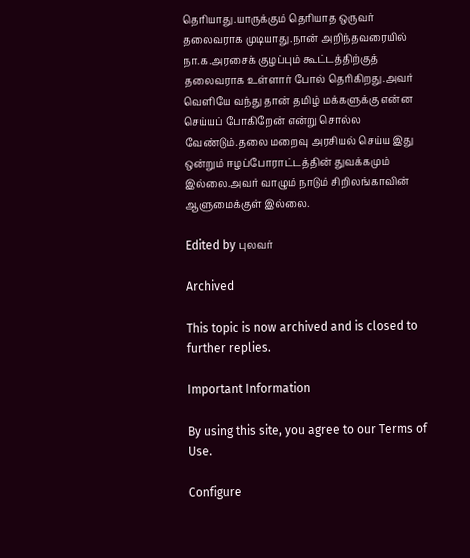தெரியாது.யாருக்கும் தெரியாத ஒருவர் தலைவராக முடியாது.நான் அறிந்தவரையில் நா.க.அரசைக் குழப்பும் கூட்டத்திற்குத் தலைவராக உள்ளார் போல் தெரிகிறது.அவர் வெளியே வந்து தான் தமிழ் மக்களுக்கு என்ன செய்யப் போகிறேன் என்று சொல்ல வேண்டும்.தலை மறைவு அரசியல் செய்ய இது ஒன்றும் ஈழப்போராட்டத்தின் துவக்கமும் இல்லை.அவர் வாழும் நாடும் சிறிலங்காவின் ஆளுமைக்குள் இல்லை.

Edited by புலவர்

Archived

This topic is now archived and is closed to further replies.

Important Information

By using this site, you agree to our Terms of Use.

Configure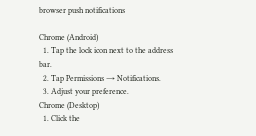browser push notifications

Chrome (Android)
  1. Tap the lock icon next to the address bar.
  2. Tap Permissions → Notifications.
  3. Adjust your preference.
Chrome (Desktop)
  1. Click the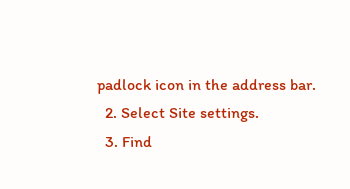padlock icon in the address bar.
  2. Select Site settings.
  3. Find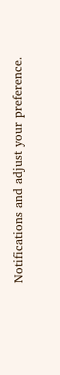Notifications and adjust your preference.